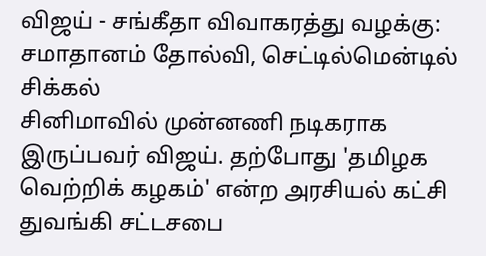விஜய் - சங்கீதா விவாகரத்து வழக்கு: சமாதானம் தோல்வி, செட்டில்மென்டில் சிக்கல்
சினிமாவில் முன்னணி நடிகராக இருப்பவர் விஜய். தற்போது 'தமிழக வெற்றிக் கழகம்' என்ற அரசியல் கட்சி துவங்கி சட்டசபை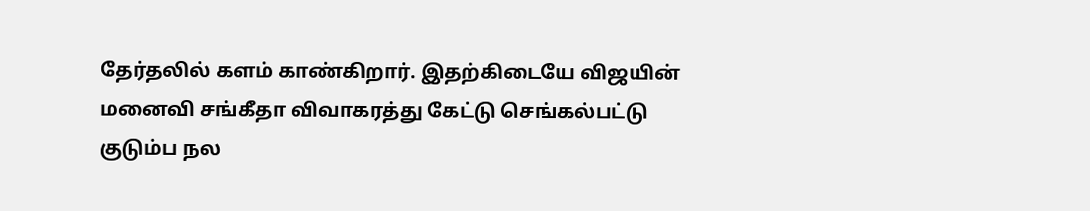தேர்தலில் களம் காண்கிறார். இதற்கிடையே விஜயின் மனைவி சங்கீதா விவாகரத்து கேட்டு செங்கல்பட்டு குடும்ப நல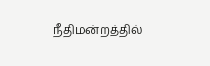நீதிமன்றத்தில்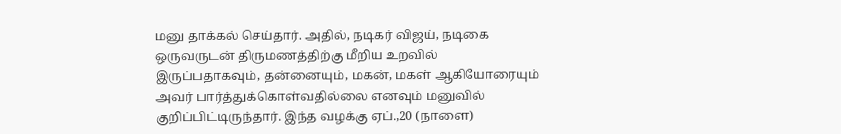மனு தாக்கல் செய்தார். அதில், நடிகர் விஜய், நடிகை ஒருவருடன் திருமணத்திற்கு மீறிய உறவில் இருப்பதாகவும், தன்னையும், மகன், மகள் ஆகியோரையும் அவர் பார்த்துக்கொள்வதில்லை எனவும் மனுவில் குறிப்பிட்டிருந்தார். இந்த வழக்கு ஏப்.,20 (நாளை)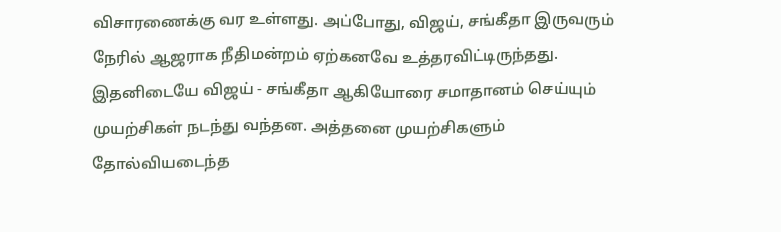விசாரணைக்கு வர உள்ளது. அப்போது, விஜய், சங்கீதா இருவரும் நேரில் ஆஜராக நீதிமன்றம் ஏற்கனவே உத்தரவிட்டிருந்தது.
இதனிடையே விஜய் - சங்கீதா ஆகியோரை சமாதானம் செய்யும் முயற்சிகள் நடந்து வந்தன. அத்தனை முயற்சிகளும் தோல்வியடைந்த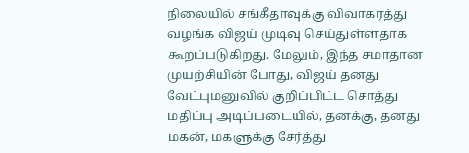நிலையில் சங்கீதாவுக்கு விவாகரத்து வழங்க விஜய் முடிவு செய்துள்ளதாக கூறப்படுகிறது. மேலும், இந்த சமாதான முயற்சியின் போது, விஜய் தனது வேட்புமனுவில் குறிப்பிட்ட சொத்து மதிப்பு அடிப்படையில், தனக்கு, தனது மகன், மகளுக்கு சேர்த்து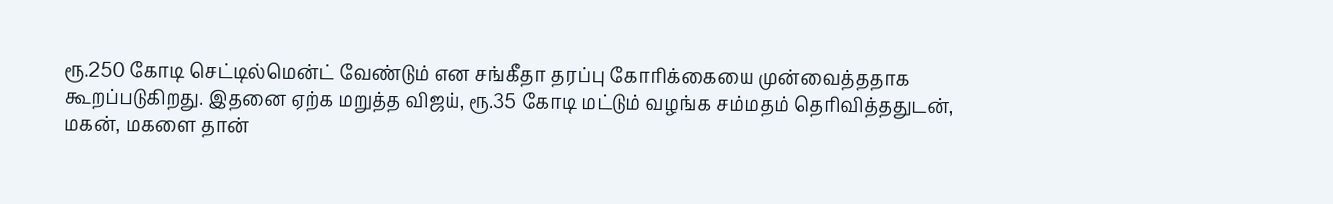ரூ.250 கோடி செட்டில்மென்ட் வேண்டும் என சங்கீதா தரப்பு கோரிக்கையை முன்வைத்ததாக கூறப்படுகிறது. இதனை ஏற்க மறுத்த விஜய், ரூ.35 கோடி மட்டும் வழங்க சம்மதம் தெரிவித்ததுடன், மகன், மகளை தான்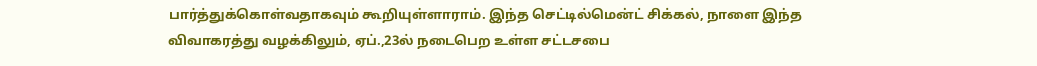பார்த்துக்கொள்வதாகவும் கூறியுள்ளாராம். இந்த செட்டில்மென்ட் சிக்கல், நாளை இந்த விவாகரத்து வழக்கிலும், ஏப்.,23ல் நடைபெற உள்ள சட்டசபை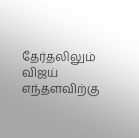தேர்தலிலும் விஜய் எந்தளவிற்கு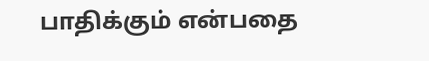பாதிக்கும் என்பதை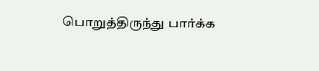பொறுத்திருந்து பார்க்க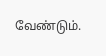வேண்டும்.